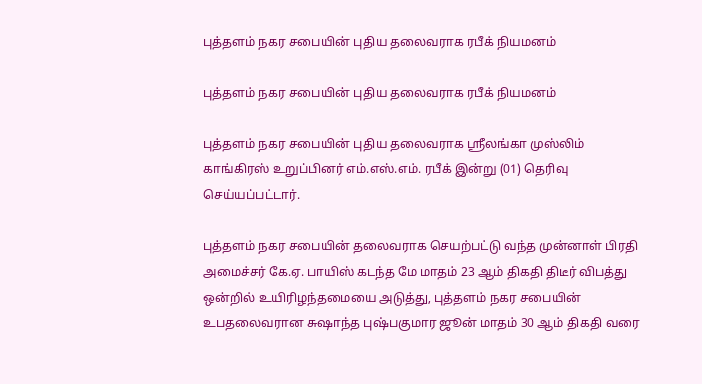புத்தளம் நகர சபையின் புதிய தலைவராக ரபீக் நியமனம்

புத்தளம் நகர சபையின் புதிய தலைவராக ரபீக் நியமனம்

புத்தளம் நகர சபையின் புதிய தலைவராக ஸ்ரீலங்கா முஸ்லிம் காங்கிரஸ் உறுப்பினர் எம்.எஸ்.எம். ரபீக் இன்று (01) தெரிவு செய்யப்பட்டார்.

புத்தளம் நகர சபையின் தலைவராக செயற்பட்டு வந்த முன்னாள் பிரதி அமைச்சர் கே.ஏ. பாயிஸ் கடந்த மே மாதம் 23 ஆம் திகதி திடீர் விபத்து ஒன்றில் உயிரிழந்தமையை அடுத்து, புத்தளம் நகர சபையின் உபதலைவரான சுஷாந்த புஷ்பகுமார ஜூன் மாதம் 30 ஆம் திகதி வரை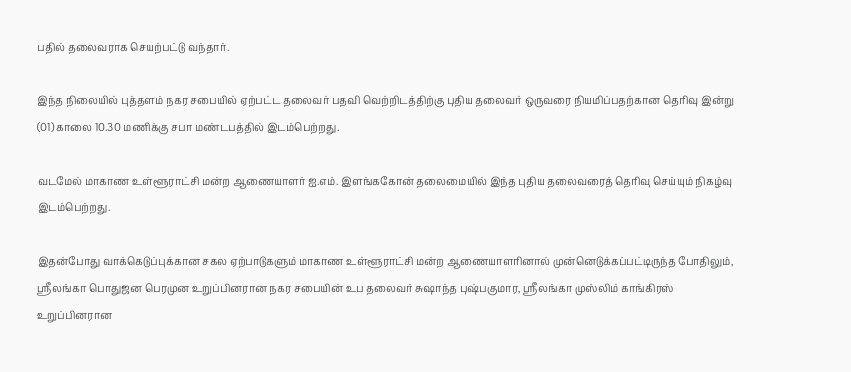பதில் தலைவராக செயற்பட்டு வந்தார்.

இந்த நிலையில் புத்தளம் நகர சபையில் ஏற்பட்ட தலைவர் பதவி வெற்றிடத்திற்கு புதிய தலைவர் ஒருவரை நியமிப்பதற்கான தெரிவு இன்று (01) காலை 10.30 மணிக்கு சபா மண்டபத்தில் இடம்பெற்றது.

வடமேல் மாகாண உள்ளூராட்சி மன்ற ஆணையாளர் ஐ.எம். இளங்ககோன் தலைமையில் இந்த புதிய தலைவரைத் தெரிவு செய்யும் நிகழ்வு இடம்பெற்றது.

இதன்போது வாக்கெடுப்புக்கான சகல ஏற்பாடுகளும் மாகாண உள்ளூராட்சி மன்ற ஆணையாளரினால் முன்னெடுக்கப்பட்டிருந்த போதிலும், ஸ்ரீலங்கா பொதுஜன பெரமுன உறுப்பினரான நகர சபையின் உப தலைவர் சுஷாந்த புஷ்பகுமார, ஸ்ரீலங்கா முஸ்லிம் காங்கிரஸ் உறுப்பினரான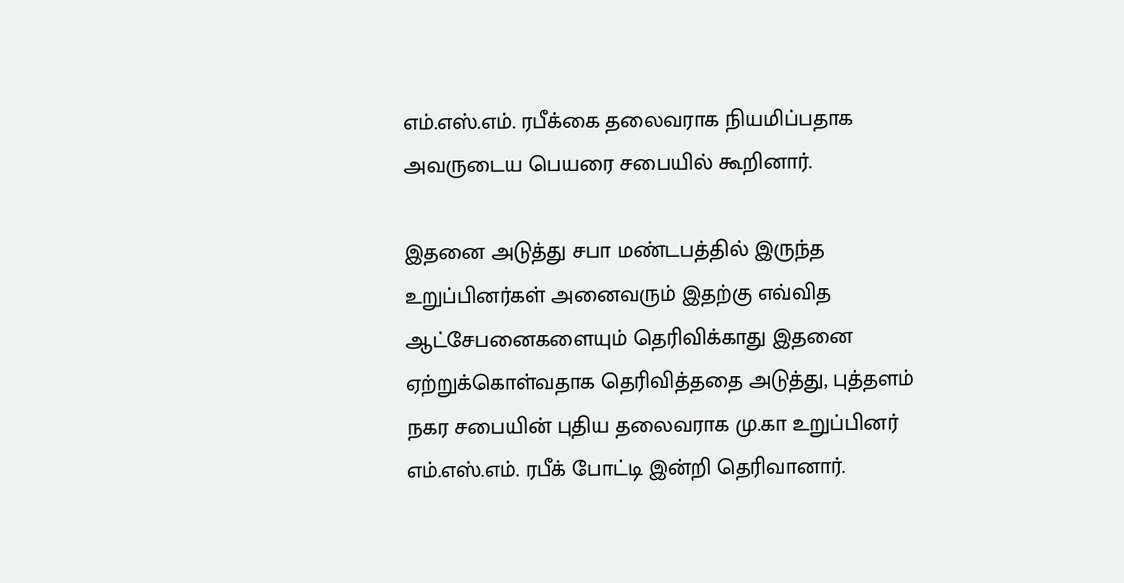எம்.எஸ்.எம். ரபீக்கை தலைவராக நியமிப்பதாக அவருடைய பெயரை சபையில் கூறினார்.

இதனை அடுத்து சபா மண்டபத்தில் இருந்த உறுப்பினர்கள் அனைவரும் இதற்கு எவ்வித ஆட்சேபனைகளையும் தெரிவிக்காது இதனை ஏற்றுக்கொள்வதாக தெரிவித்ததை அடுத்து, புத்தளம் நகர சபையின் புதிய தலைவராக மு.கா உறுப்பினர் எம்.எஸ்.எம். ரபீக் போட்டி இன்றி தெரிவானார்.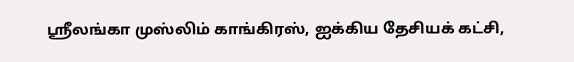ஸ்ரீலங்கா முஸ்லிம் காங்கிரஸ், ஐக்கிய தேசியக் கட்சி,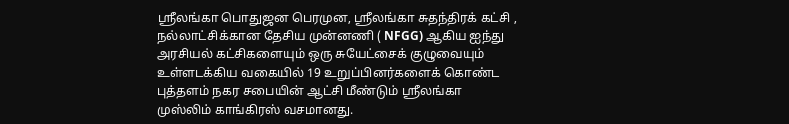ஸ்ரீலங்கா பொதுஜன பெரமுன, ஸ்ரீலங்கா சுதந்திரக் கட்சி , நல்லாட்சிக்கான தேசிய முன்னணி ( NFGG) ஆகிய ஐந்து அரசியல் கட்சிகளையும் ஒரு சுயேட்சைக் குழுவையும் உள்ளடக்கிய வகையில் 19 உறுப்பினர்களைக் கொண்ட புத்தளம் நகர சபையின் ஆட்சி மீண்டும் ஸ்ரீலங்கா முஸ்லிம் காங்கிரஸ் வசமானது.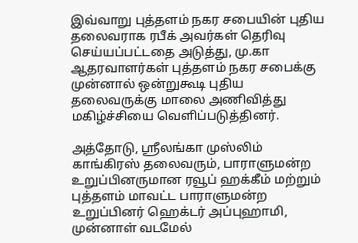இவ்வாறு புத்தளம் நகர சபையின் புதிய தலைவராக ரபீக் அவர்கள் தெரிவு செய்யப்பட்டதை அடுத்து, மு.கா ஆதரவாளர்கள் புத்தளம் நகர சபைக்கு முன்னால் ஒன்றுகூடி புதிய தலைவருக்கு மாலை அணிவித்து மகிழ்ச்சியை வெளிப்படுத்தினர்.

அத்தோடு, ஸ்ரீலங்கா முஸ்லிம் காங்கிரஸ் தலைவரும், பாராளுமன்ற உறுப்பினருமான ரவூப் ஹக்கீம் மற்றும் புத்தளம் மாவட்ட பாராளுமன்ற உறுப்பினர் ஹெக்டர் அப்புஹாமி, முன்னாள் வடமேல்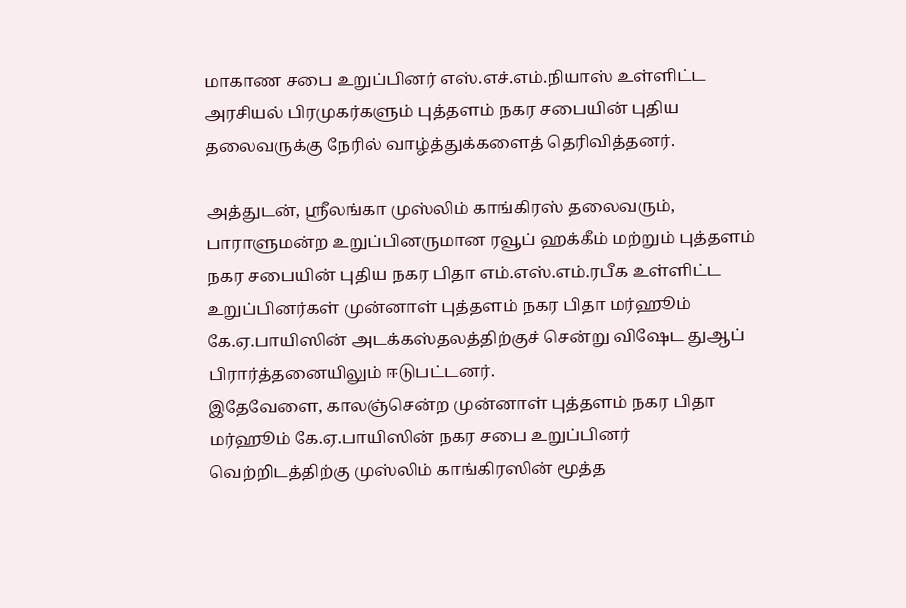மாகாண சபை உறுப்பினர் எஸ்.எச்.எம்.நியாஸ் உள்ளிட்ட அரசியல் பிரமுகர்களும் புத்தளம் நகர சபையின் புதிய தலைவருக்கு நேரில் வாழ்த்துக்களைத் தெரிவித்தனர்.

அத்துடன், ஸ்ரீலங்கா முஸ்லிம் காங்கிரஸ் தலைவரும், பாராளுமன்ற உறுப்பினருமான ரவூப் ஹக்கீம் மற்றும் புத்தளம் நகர சபையின் புதிய நகர பிதா எம்.எஸ்.எம்.ரபீக உள்ளிட்ட உறுப்பினர்கள் முன்னாள் புத்தளம் நகர பிதா மர்ஹூம் கே.ஏ.பாயிஸின் அடக்கஸ்தலத்திற்குச் சென்று விஷேட துஆப் பிரார்த்தனையிலும் ஈடுபட்டனர்.
இதேவேளை, காலஞ்சென்ற முன்னாள் புத்தளம் நகர பிதா மர்ஹூம் கே.ஏ.பாயிஸின் நகர சபை உறுப்பினர் வெற்றிடத்திற்கு முஸ்லிம் காங்கிரஸின் மூத்த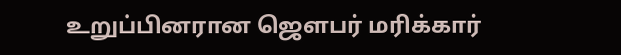உறுப்பினரான ஜௌபர் மரிக்கார்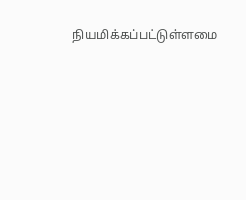நியமிக்கப்பட்டுள்ளமை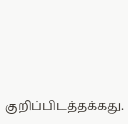குறிப்பிடத்தக்கது.